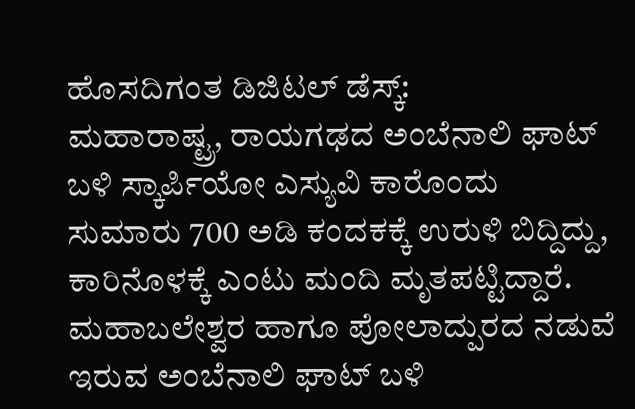ಹೊಸದಿಗಂತ ಡಿಜಿಟಲ್ ಡೆಸ್ಕ್:
ಮಹಾರಾಷ್ಟ್ರ, ರಾಯಗಢದ ಅಂಬೆನಾಲಿ ಘಾಟ್ ಬಳಿ ಸ್ಕಾರ್ಪಿಯೋ ಎಸ್ಯುವಿ ಕಾರೊಂದು ಸುಮಾರು 700 ಅಡಿ ಕಂದಕಕ್ಕೆ ಉರುಳಿ ಬಿದ್ದಿದ್ದು, ಕಾರಿನೊಳಕ್ಕೆ ಎಂಟು ಮಂದಿ ಮೃತಪಟ್ಟಿದ್ದಾರೆ.
ಮಹಾಬಲೇಶ್ವರ ಹಾಗೂ ಪೋಲಾದ್ಪುರದ ನಡುವೆ ಇರುವ ಅಂಬೆನಾಲಿ ಘಾಟ್ ಬಳಿ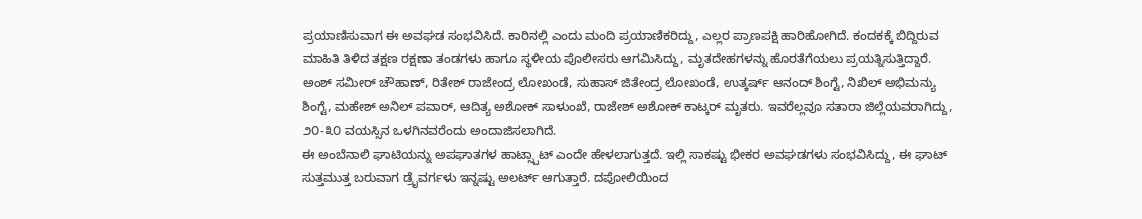ಪ್ರಯಾಣಿಸುವಾಗ ಈ ಅವಘಡ ಸಂಭವಿಸಿದೆ. ಕಾರಿನಲ್ಲಿ ಎಂದು ಮಂದಿ ಪ್ರಯಾಣಿಕರಿದ್ದು, ಎಲ್ಲರ ಪ್ರಾಣಪಕ್ಷಿ ಹಾರಿಹೋಗಿದೆ. ಕಂದಕಕ್ಕೆ ಬಿದ್ದಿರುವ ಮಾಹಿತಿ ತಿಳಿದ ತಕ್ಷಣ ರಕ್ಷಣಾ ತಂಡಗಳು ಹಾಗೂ ಸ್ಥಳೀಯ ಪೊಲೀಸರು ಆಗಮಿಸಿದ್ದು, ಮೃತದೇಹಗಳನ್ನು ಹೊರತೆಗೆಯಲು ಪ್ರಯತ್ನಿಸುತ್ತಿದ್ದಾರೆ.
ಅಂಶ್ ಸಮೀರ್ ಚೌಹಾಣ್, ರಿತೇಶ್ ರಾಜೇಂದ್ರ ಲೋಖಂಡೆ, ಸುಹಾಸ್ ಜಿತೇಂದ್ರ ಲೋಖಂಡೆ, ಉತ್ಕರ್ಷ್ ಆನಂದ್ ಶಿಂಗ್ಟೆ, ನಿಖಿಲ್ ಅಭಿಮನ್ಯು ಶಿಂಗ್ಟೆ, ಮಹೇಶ್ ಅನಿಲ್ ಪವಾರ್, ಆದಿತ್ಯ ಅಶೋಕ್ ಸಾಳುಂಖೆ, ರಾಜೇಶ್ ಅಶೋಕ್ ಕಾಟ್ಕರ್ ಮೃತರು. ಇವರೆಲ್ಲವೂ ಸತಾರಾ ಜಿಲ್ಲೆಯವರಾಗಿದ್ದು, ೨೦-೩೦ ವಯಸ್ಸಿನ ಒಳಗಿನವರೆಂದು ಅಂದಾಜಿಸಲಾಗಿದೆ.
ಈ ಅಂಬೆನಾಲಿ ಘಾಟಿಯನ್ನು ಅಪಘಾತಗಳ ಹಾಟ್ಸ್ಪಾಟ್ ಎಂದೇ ಹೇಳಲಾಗುತ್ತದೆ. ಇಲ್ಲಿ ಸಾಕಷ್ಟು ಭೀಕರ ಅವಘಡಗಳು ಸಂಭವಿಸಿದ್ದು, ಈ ಘಾಟ್ ಸುತ್ತಮುತ್ತ ಬರುವಾಗ ಡ್ರೈವರ್ಗಳು ಇನ್ನಷ್ಟು ಅಲರ್ಟ್ ಆಗುತ್ತಾರೆ. ದಪೋಲಿಯಿಂದ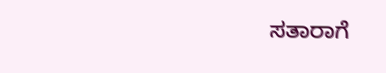ಸತಾರಾಗೆ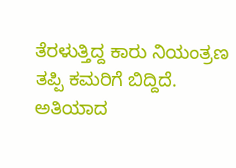ತೆರಳುತ್ತಿದ್ದ ಕಾರು ನಿಯಂತ್ರಣ ತಪ್ಪಿ ಕಮರಿಗೆ ಬಿದ್ದಿದೆ. ಅತಿಯಾದ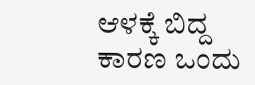ಆಳಕ್ಕೆ ಬಿದ್ದ ಕಾರಣ ಒಂದು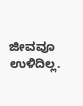ಜೀವವೂ ಉಳಿದಿಲ್ಲ.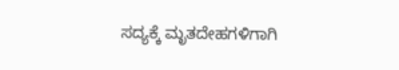ಸದ್ಯಕ್ಕೆ ಮೃತದೇಹಗಳಿಗಾಗಿ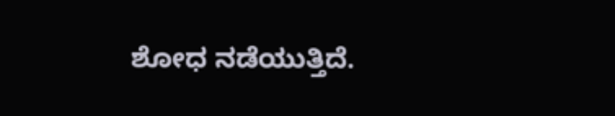ಶೋಧ ನಡೆಯುತ್ತಿದೆ.